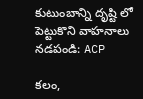కుటుంబాన్ని దృష్టి లో పెట్టుకొని వాహనాలు నడపండి: ACP

కలం,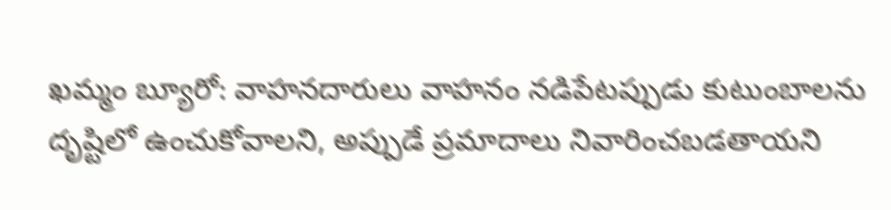ఖమ్మం బ్యూరో: వాహనదారులు వాహనం నడిపేటప్పుడు కుటుంబాలను దృష్టిలో ఉంచుకోవాలని, అప్పుడే ప్రమాదాలు నివారించబడతాయని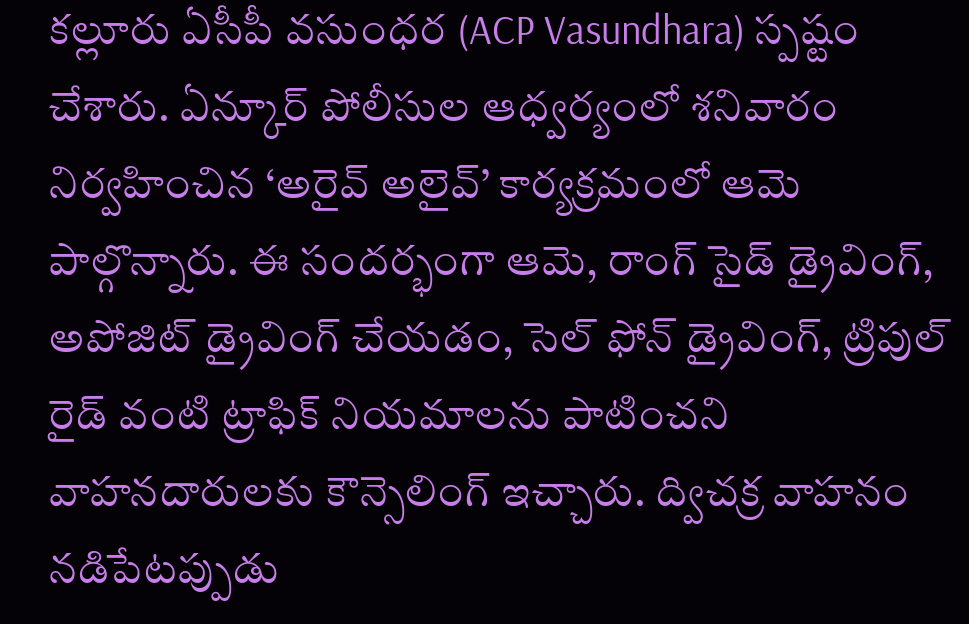కల్లూరు ఏసీపీ వసుంధర (ACP Vasundhara) స్పష్టం చేశారు. ఏన్కూర్ పోలీసుల ఆధ్వర్యంలో శనివారం నిర్వహించిన ‘అరైవ్ అలైవ్’ కార్యక్రమంలో ఆమె పాల్గొన్నారు. ఈ సందర్భంగా ఆమె, రాంగ్ సైడ్ డ్రైవింగ్, అపోజిట్ డ్రైవింగ్ చేయడం, సెల్ ఫోన్ డ్రైవింగ్, ట్రిపుల్ రైడ్ వంటి ట్రాఫిక్ నియమాలను పాటించని వాహనదారులకు కౌన్సెలింగ్ ఇచ్చారు. ద్విచక్ర వాహనం నడిపేటప్పుడు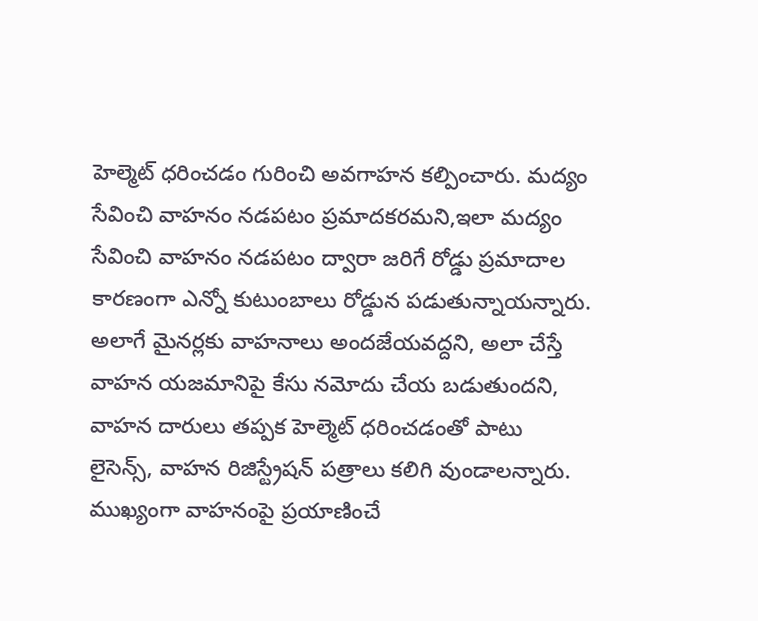హెల్మెట్ ధరించడం గురించి అవగాహన కల్పించారు. మద్యం సేవించి వాహనం నడపటం ప్రమాదకరమని,ఇలా మద్యం సేవించి వాహనం నడపటం ద్వారా జరిగే రోడ్డు ప్రమాదాల కారణంగా ఎన్నో కుటుంబాలు రోడ్డున పడుతున్నాయన్నారు. అలాగే మైనర్లకు వాహనాలు అందజేయవద్దని, అలా చేస్తే వాహన యజమానిపై కేసు నమోదు చేయ బడుతుందని, వాహన దారులు తప్పక హెల్మెట్ ధరించడంతో పాటు లైసెన్స్, వాహన రిజిస్ట్రేషన్ పత్రాలు కలిగి వుండాలన్నారు. ముఖ్యంగా వాహనంపై ప్రయాణించే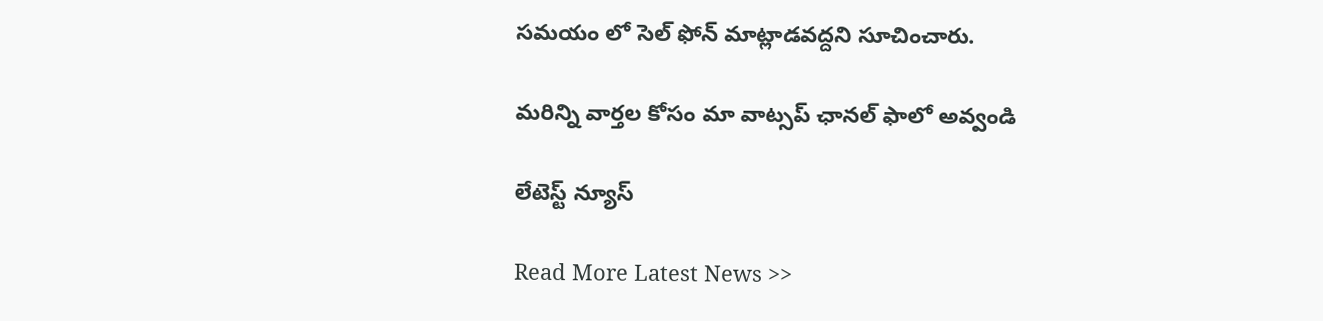సమయం లో సెల్ ఫోన్ మాట్లాడవద్దని సూచించారు.

మ‌రిన్ని వార్త‌ల కోసం మా వాట్స‌ప్ ఛాన‌ల్ ఫాలో అవ్వండి

లేటెస్ట్ న్యూస్‌

Read More Latest News >>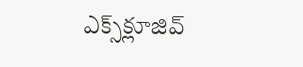ఎక్స్‌క్లూజివ్‌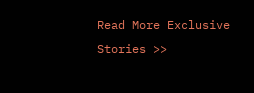Read More Exclusive Stories >>